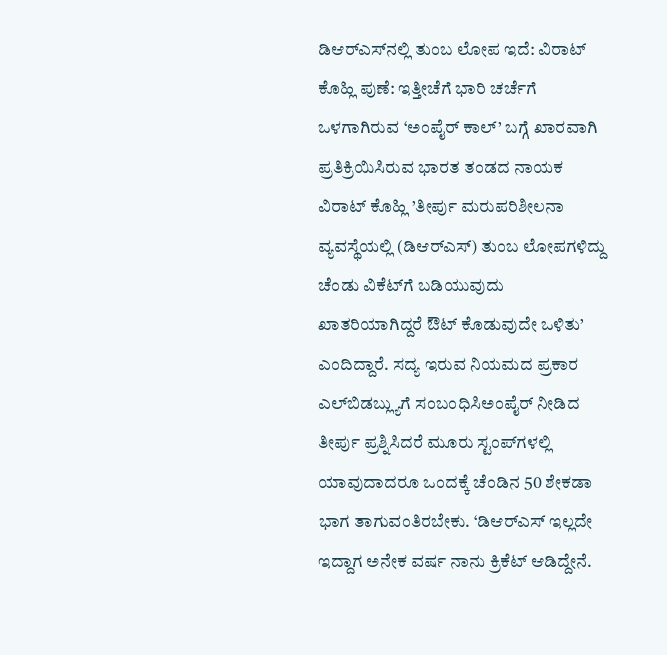ಡಿಆರ್‌ಎಸ್‌ನಲ್ಲಿ ತುಂಬ ಲೋಪ ಇದೆ: ವಿರಾಟ್ ಕೊಹ್ಲಿ ಪುಣೆ: ಇತ್ತೀಚೆಗೆ ಭಾರಿ ಚರ್ಚೆಗೆ ಒಳಗಾಗಿರುವ ‘ಅಂಪೈರ್‌ ಕಾಲ್’ ಬಗ್ಗೆ ಖಾರವಾಗಿ ಪ್ರತಿಕ್ರಿಯಿಸಿರುವ ಭಾರತ ತಂಡದ ನಾಯಕ ವಿರಾಟ್ ಕೊಹ್ಲಿ ’ತೀರ್ಪು ಮರುಪರಿಶೀಲನಾ ವ್ಯವಸ್ಥೆಯಲ್ಲಿ (ಡಿಆರ್‌ಎಸ್‌) ತುಂಬ ಲೋಪಗಳಿದ್ದು ಚೆಂಡು ವಿಕೆಟ್‌ಗೆ ಬಡಿಯುವುದು ಖಾತರಿಯಾಗಿದ್ದರೆ ಔಟ್ ಕೊಡುವುದೇ ಒಳಿತು’ ಎಂದಿದ್ದಾರೆ. ಸದ್ಯ ಇರುವ ನಿಯಮದ ಪ್ರಕಾರ ಎಲ್‌ಬಿಡಬ್ಲ್ಯುಗೆ ಸಂಬಂಧಿಸಿಅಂಪೈರ್ ನೀಡಿದ ತೀರ್ಪು ಪ್ರಶ್ನಿಸಿದರೆ ಮೂರು ಸ್ಟಂಪ್‌ಗಳಲ್ಲಿ ಯಾವುದಾದರೂ ಒಂದಕ್ಕೆ ಚೆಂಡಿನ 50 ಶೇಕಡಾ ಭಾಗ ತಾಗುವಂತಿರಬೇಕು. ‘ಡಿಆರ್‌ಎಸ್‌ ಇಲ್ಲದೇ ಇದ್ದಾಗ ಅನೇಕ ವರ್ಷ ನಾನು ಕ್ರಿಕೆಟ್ ಆಡಿದ್ದೇನೆ.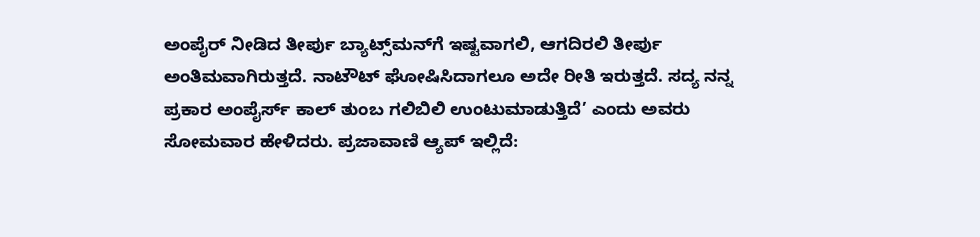ಅಂಪೈರ್ ನೀಡಿದ ತೀರ್ಪು ಬ್ಯಾಟ್ಸ್‌ಮನ್‌ಗೆ ಇಷ್ಟವಾಗಲಿ, ಆಗದಿರಲಿ ತೀರ್ಪು ಅಂತಿಮವಾಗಿರುತ್ತದೆ. ನಾಟೌಟ್ ಘೋಷಿಸಿದಾಗಲೂ ಅದೇ ರೀತಿ ಇರುತ್ತದೆ. ಸದ್ಯ ನನ್ನ ಪ್ರಕಾರ ಅಂಪೈರ್ಸ್ ಕಾಲ್ ತುಂಬ ಗಲಿಬಿಲಿ ಉಂಟುಮಾಡುತ್ತಿದೆ’ ಎಂದು ಅವರು ಸೋಮವಾರ ಹೇಳಿದರು. ಪ್ರಜಾವಾಣಿ ಆ್ಯಪ್ ಇಲ್ಲಿದೆ: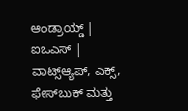ಆಂಡ್ರಾಯ್ಡ್ | ಐಒಎಸ್ | ವಾಟ್ಸ್ಆ್ಯಪ್, ಎಕ್ಸ್, ಫೇಸ್‌ಬುಕ್ ಮತ್ತು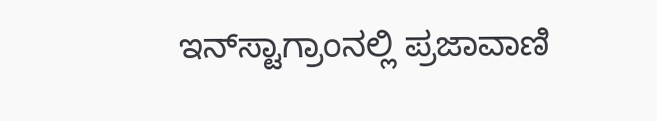ಇನ್‌ಸ್ಟಾಗ್ರಾಂನಲ್ಲಿ ಪ್ರಜಾವಾಣಿ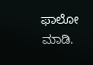ಫಾಲೋ ಮಾಡಿ.